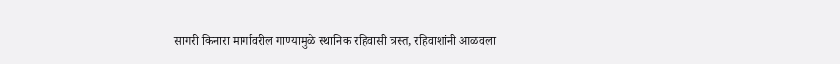सागरी किनारा मार्गावरील गाण्यामुळे स्थानिक रहिवासी त्रस्त, रहिवाशांनी आळवला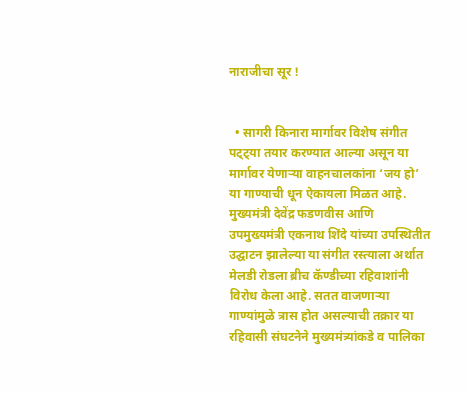नाराजीचा सूर !


  • सागरी किनारा मार्गावर विशेष संगीत पट्ट्या तयार करण्यात आल्या असून या मार्गावर येणाऱ्या वाहनचालकांना ‘जय हो’ या गाण्याची धून ऐकायला मिळत आहे. मुख्यमंत्री देवेंद्र फडणवीस आणि उपमुख्यमंत्री एकनाथ शिंदे यांच्या उपस्थितीत उद्घाटन झालेल्या या संगीत रस्त्याला अर्थात मेलडी रोडला ब्रीच कॅण्डीच्या रहिवाशांनी विरोध केला आहे. सतत वाजणाऱ्या गाण्यांमुळे त्रास होत असल्याची तक्रार या रहिवासी संघटनेने मुख्यमंत्र्यांकडे व पालिका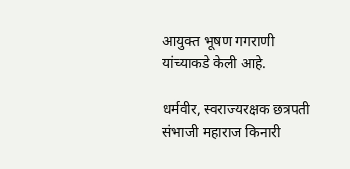आयुक्त भूषण गगराणी यांच्याकडे केली आहे.

धर्मवीर, स्वराज्यरक्षक छत्रपती संभाजी महाराज किनारी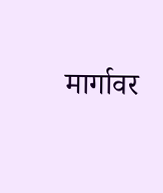मार्गावर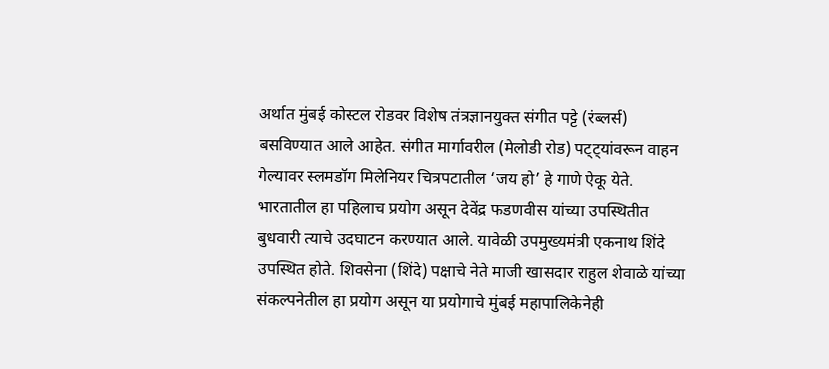अर्थात मुंबई कोस्टल रोडवर विशेष तंत्रज्ञानयुक्त संगीत पट्टे (रंब्लर्स) बसविण्यात आले आहेत. संगीत मार्गावरील (मेलोडी रोड) पट्ट्यांवरून वाहन गेल्यावर स्लमडॉग मिलेनियर चित्रपटातील ‘जय हो’ हे गाणे ऐकू येते. भारतातील हा पहिलाच प्रयोग असून देवेंद्र फडणवीस यांच्या उपस्थितीत बुधवारी त्याचे उदघाटन करण्यात आले. यावेळी उपमुख्यमंत्री एकनाथ शिंदे उपस्थित होते. शिवसेना (शिंदे) पक्षाचे नेते माजी खासदार राहुल शेवाळे यांच्या संकल्पनेतील हा प्रयोग असून या प्रयोगाचे मुंबई महापालिकेनेही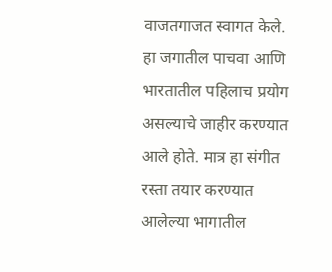वाजतगाजत स्वागत केले. हा जगातील पाचवा आणि भारतातील पहिलाच प्रयोग असल्याचे जाहीर करण्यात आले होते. मात्र हा संगीत रस्ता तयार करण्यात आलेल्या भागातील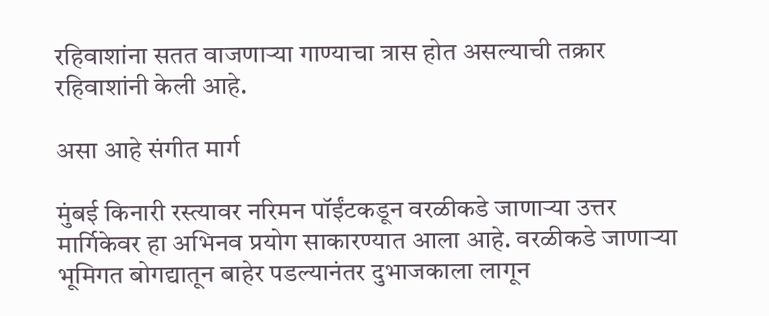रहिवाशांना सतत वाजणाऱ्या गाण्याचा त्रास होत असल्याची तक्रार रहिवाशांनी केली आहे.

असा आहे संगीत मार्ग

मुंबई किनारी रस्त्यावर नरिमन पॉईंटकडून वरळीकडे जाणाऱ्या उत्तर मार्गिकेवर हा अभिनव प्रयोग साकारण्यात आला आहे. वरळीकडे जाणाऱ्या भूमिगत बोगद्यातून बाहेर पडल्यानंतर दुभाजकाला लागून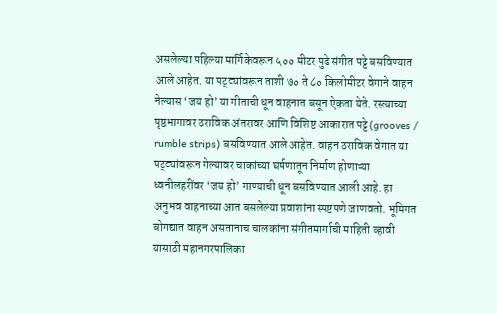असलेल्या पहिल्या मार्गिकेवरून ५०० मीटर पुढे संगीत पट्टे बसविण्यात आले आहेत. या पट्ट्यांवरून ताशी ७० ते ८० किलोमीटर वेगाने वाहन नेल्यास ‘जय हो’ या गीताची धून वाहनात बसून ऐकता येते. रस्त्याच्या पृष्ठभागावर ठराविक अंतरावर आणि विशिष्ट आकारात पट्टे (grooves / rumble strips) बसविण्यात आले आहेत. वाहन ठराविक वेगात या पट्ट्यांवरून गेल्यावर चाकांच्या घर्षणातून निर्माण होणाऱ्या ध्वनीलहरींवर ‘जय हो’ गाण्याची धून बसविण्यात आली आहे. हा अनुभव वाहनाच्या आत बसलेल्या प्रवाशांना स्पष्टपणे जाणवतो. भूमिगत बोगद्यात वाहन असतानाच चालकांना संगीतमार्गाची माहिती व्हावी यासाठी महानगरपालिका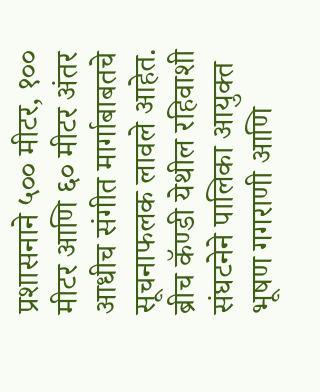प्रशासनाने ५०० मीटर, १०० मीटर आणि ६० मीटर अंतर आधीच संगीत मार्गाबाबतचे सूचनाफलक लावले आहेत. ब्रीच कॅण्डी येथील रहिवाशी संघटनेने पालिका आयुक्त भूषण गगराणी आणि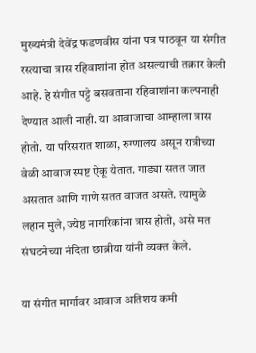मुख्यमंत्री देवेंद्र फडणवीस यांना पत्र पाठवून या संगीत रस्त्याचा त्रास रहिवाशांना होत असल्याची तक्रार केली आहे. हे संगीत पट्टे बसवताना रहिवाशांना कल्पनाही देण्यात आली नाही. या आवाजाचा आम्हाला त्रास होतो. या परिसरात शाळा, रुग्णालय असून रात्रीच्या वेळी आवाज स्पष्ट ऐकू येतात. गाड्या सतत जात असतात आणि गाणे सतत वाजत असते. त्यामुळे लहान मुले, ज्येष्ठ नागरिकांना त्रास होतो, असे मत संघटनेच्या नंदिता छाब्रीया यांनी व्यक्त केले.

या संगीत मार्गावर आवाज अतिशय कमी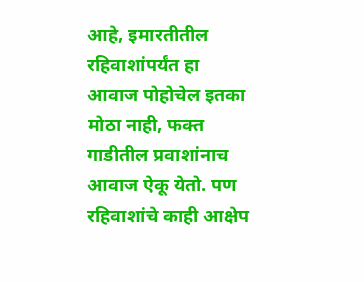आहे, इमारतीतील रहिवाशांपर्यंत हा आवाज पोहोचेल इतका मोठा नाही, फक्त गाडीतील प्रवाशांनाच आवाज ऐकू येतो. पण रहिवाशांचे काही आक्षेप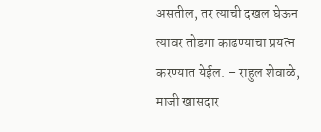असतील, तर त्याची दखल घेऊन त्यावर तोडगा काढण्याचा प्रयत्न करण्यात येईल. – राहुल शेवाळे, माजी खासदार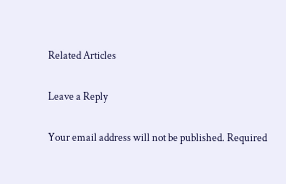Related Articles

Leave a Reply

Your email address will not be published. Required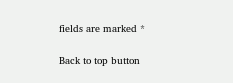fields are marked *

Back to top button